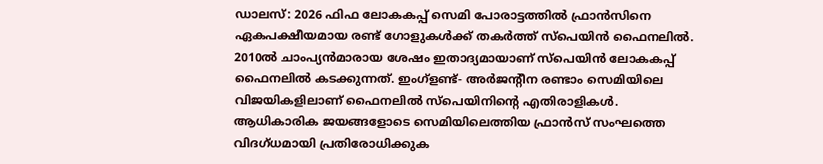ഡാലസ്: 2026 ഫിഫ ലോകകപ്പ് സെമി പോരാട്ടത്തിൽ ഫ്രാൻസിനെ ഏകപക്ഷീയമായ രണ്ട് ഗോളുകൾക്ക് തകർത്ത് സ്പെയിൻ ഫൈനലിൽ. 2010ൽ ചാംപ്യൻമാരായ ശേഷം ഇതാദ്യമായാണ് സ്പെയിൻ ലോകകപ്പ് ഫൈനലിൽ കടക്കുന്നത്. ഇംഗ്ളണ്ട്- അർജന്റീന രണ്ടാം സെമിയിലെ വിജയികളിലാണ് ഫൈനലിൽ സ്പെയിനിന്റെ എതിരാളികൾ.
ആധികാരിക ജയങ്ങളോടെ സെമിയിലെത്തിയ ഫ്രാൻസ് സംഘത്തെ വിദഗ്ധമായി പ്രതിരോധിക്കുക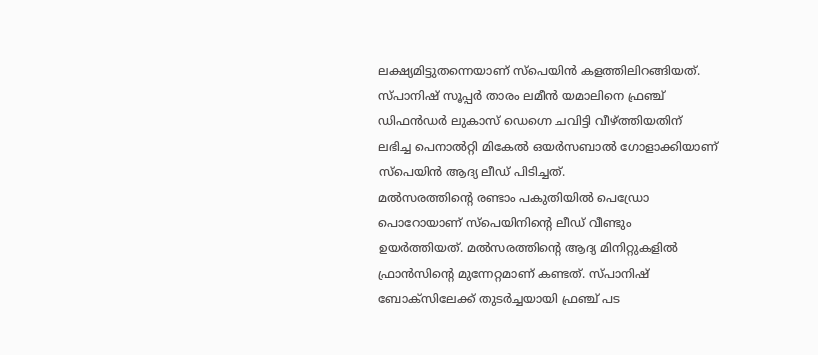ലക്ഷ്യമിട്ടുതന്നെയാണ് സ്പെയിൻ കളത്തിലിറങ്ങിയത്. സ്പാനിഷ് സൂപ്പർ താരം ലമീൻ യമാലിനെ ഫ്രഞ്ച് ഡിഫൻഡർ ലുകാസ് ഡെഗ്നെ ചവിട്ടി വീഴ്ത്തിയതിന് ലഭിച്ച പെനാൽറ്റി മികേൽ ഒയർസബാൽ ഗോളാക്കിയാണ് സ്പെയിൻ ആദ്യ ലീഡ് പിടിച്ചത്.
മൽസരത്തിന്റെ രണ്ടാം പകുതിയിൽ പെഡ്രോ പൊറോയാണ് സ്പെയിനിന്റെ ലീഡ് വീണ്ടും ഉയർത്തിയത്. മൽസരത്തിന്റെ ആദ്യ മിനിറ്റുകളിൽ ഫ്രാൻസിന്റെ മുന്നേറ്റമാണ് കണ്ടത്. സ്പാനിഷ് ബോക്സിലേക്ക് തുടർച്ചയായി ഫ്രഞ്ച് പട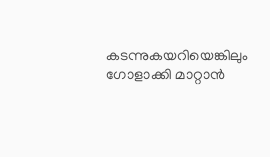കടന്നുകയറിയെങ്കിലും ഗോളാക്കി മാറ്റാൻ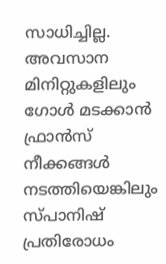സാധിച്ചില്ല.
അവസാന മിനിറ്റുകളിലും ഗോൾ മടക്കാൻ ഫ്രാൻസ് നീക്കങ്ങൾ നടത്തിയെങ്കിലും സ്പാനിഷ് പ്രതിരോധം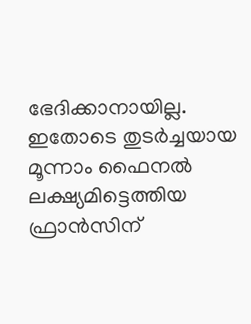ഭേദിക്കാനായില്ല. ഇതോടെ തുടർച്ചയായ മൂന്നാം ഫൈനൽ ലക്ഷ്യമിട്ടെത്തിയ ഫ്രാൻസിന്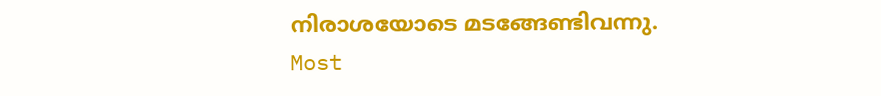നിരാശയോടെ മടങ്ങേണ്ടിവന്നു.
Most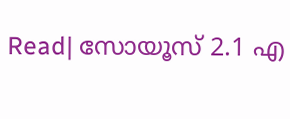Read| സോയൂസ് 2.1 എ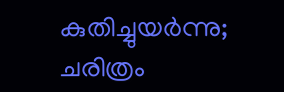കുതിച്ചുയർന്നു; ചരിത്രം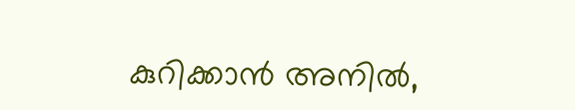കുറിക്കാൻ അനിൽ,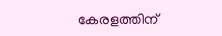കേരളത്തിന്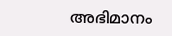അഭിമാനം